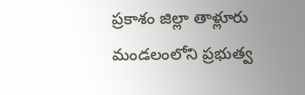ప్రకాశం జిల్లా తాళ్లూరు మండలంలోని ప్రభుత్వ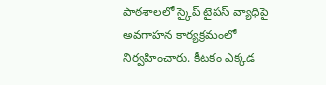పాఠశాలలో స్కైప్ టైపస్ వ్యాధిపై అవగాహన కార్యక్రమంలో నిర్వహించారు. కీటకం ఎక్కడ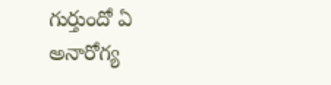గుర్తుందో ఏ అనారోగ్య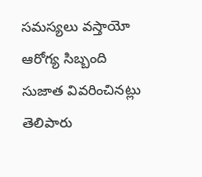సమస్యలు వస్తాయో ఆరోగ్య సిబ్బంది సుజాత వివరించినట్లు తెలిపారు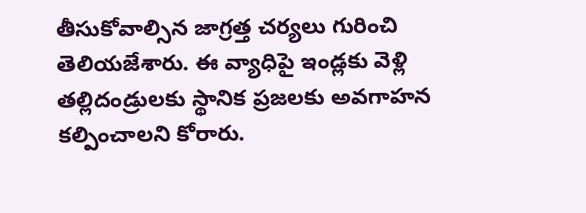తీసుకోవాల్సిన జాగ్రత్త చర్యలు గురించి తెలియజేశారు. ఈ వ్యాధిపై ఇండ్లకు వెళ్లి తల్లిదండ్రులకు స్థానిక ప్రజలకు అవగాహన కల్పించాలని కోరారు.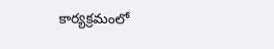కార్యక్రమంలో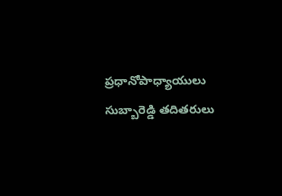ప్రధానోపాధ్యాయులు సుబ్బారెడ్డి తదితరులు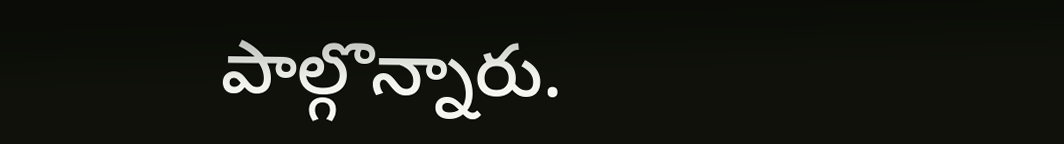పాల్గొన్నారు.